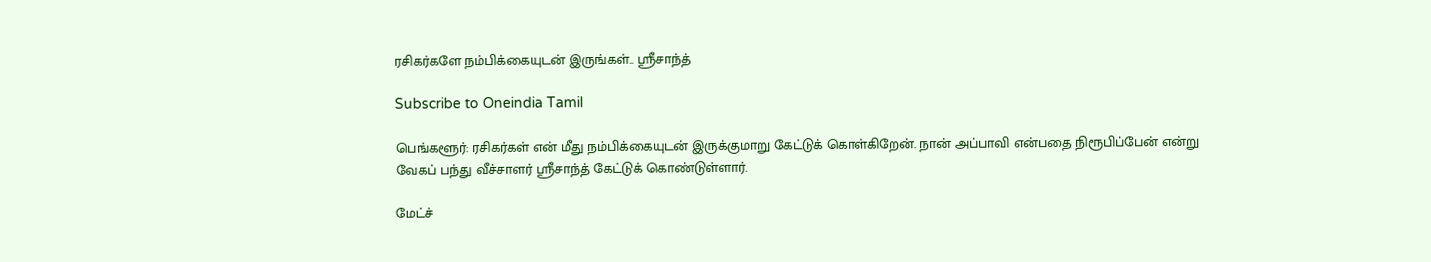ரசிகர்களே நம்பிக்கையுடன் இருங்கள்.. ஸ்ரீசாந்த்

Subscribe to Oneindia Tamil

பெங்களூர்: ரசிகர்கள் என் மீது நம்பிக்கையுடன் இருக்குமாறு கேட்டுக் கொள்கிறேன். நான் அப்பாவி என்பதை நிரூபிப்பேன் என்று வேகப் பந்து வீச்சாளர் ஸ்ரீசாந்த் கேட்டுக் கொண்டுள்ளார்.

மேட்ச்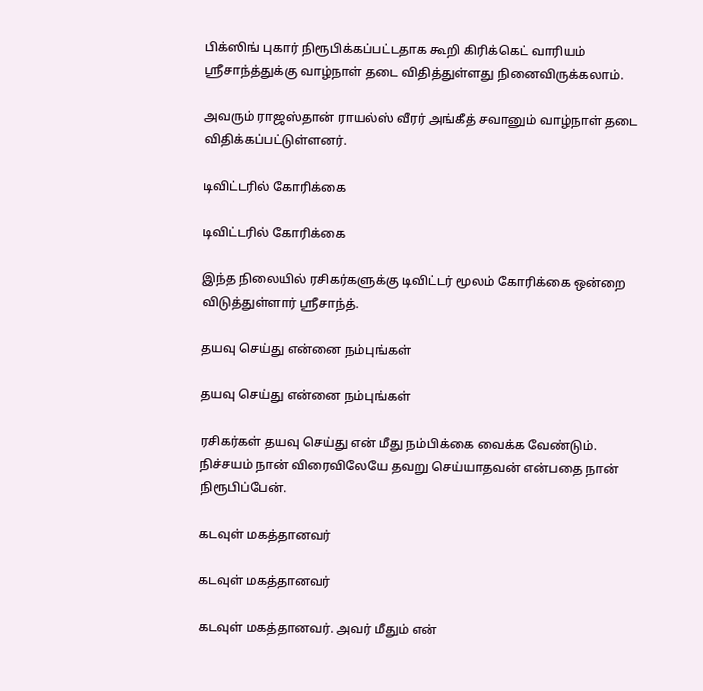பிக்ஸிங் புகார் நிரூபிக்கப்பட்டதாக கூறி கிரிக்கெட் வாரியம் ஸ்ரீசாந்த்துக்கு வாழ்நாள் தடை விதித்துள்ளது நினைவிருக்கலாம்.

அவரும் ராஜஸ்தான் ராயல்ஸ் வீரர் அங்கீத் சவானும் வாழ்நாள் தடை விதிக்கப்பட்டுள்ளனர்.

டிவிட்டரில் கோரிக்கை

டிவிட்டரில் கோரிக்கை

இந்த நிலையில் ரசிகர்களுக்கு டிவிட்டர் மூலம் கோரிக்கை ஒன்றை விடுத்துள்ளார் ஸ்ரீசாந்த்.

தயவு செய்து என்னை நம்புங்கள்

தயவு செய்து என்னை நம்புங்கள்

ரசிகர்கள் தயவு செய்து என் மீது நம்பிக்கை வைக்க வேண்டும். நிச்சயம் நான் விரைவிலேயே தவறு செய்யாதவன் என்பதை நான் நிரூபிப்பேன்.

கடவுள் மகத்தானவர்

கடவுள் மகத்தானவர்

கடவுள் மகத்தானவர். அவர் மீதும் என்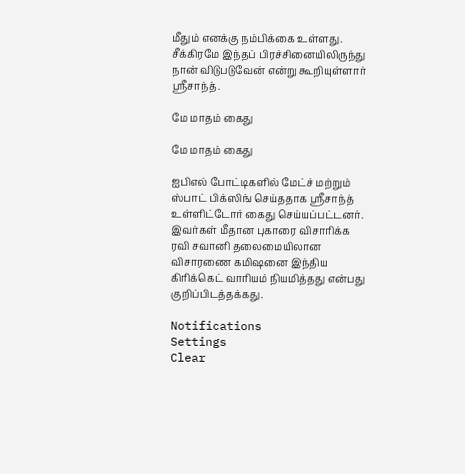மீதும் எனக்கு நம்பிக்கை உள்ளது. சீக்கிரமே இந்தப் பிரச்சினையிலிருந்து நான் விடுபடுவேன் என்று கூறியுள்ளார் ஸ்ரீசாந்த்.

மே மாதம் கைது

மே மாதம் கைது

ஐபிஎல் போட்டிகளில் மேட்ச் மற்றும் ஸ்பாட் பிக்ஸிங் செய்ததாக ஸ்ரீசாந்த் உள்ளிட்டோர் கைது செய்யப்பட்டனர். இவர்கள் மீதான புகாரை விசாரிக்க ரவி சவானி தலைமையிலான விசாரணை கமிஷனை இந்திய கிரிக்கெட் வாரியம் நியமித்தது என்பது குறிப்பிடத்தக்கது.

Notifications
Settings
Clear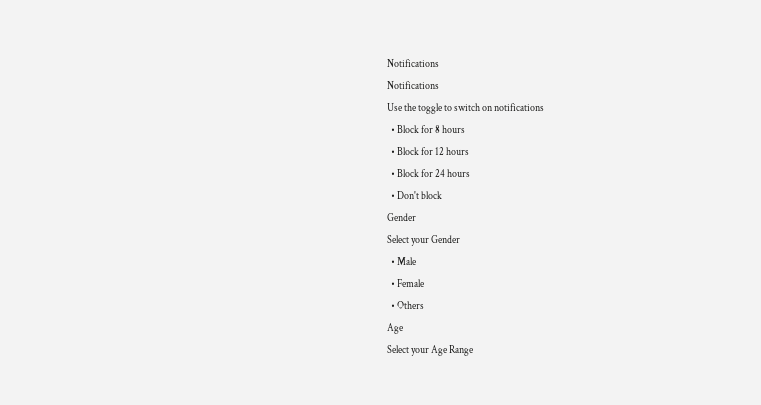Notifications
Notifications
Use the toggle to switch on notifications
  • Block for 8 hours
  • Block for 12 hours
  • Block for 24 hours
  • Don't block
Gender
Select your Gender
  • Male
  • Female
  • Others
Age
Select your Age Range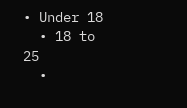• Under 18
  • 18 to 25
  •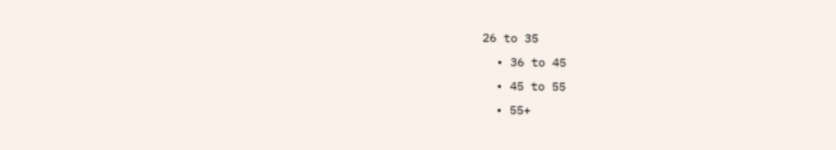26 to 35
  • 36 to 45
  • 45 to 55
  • 55+